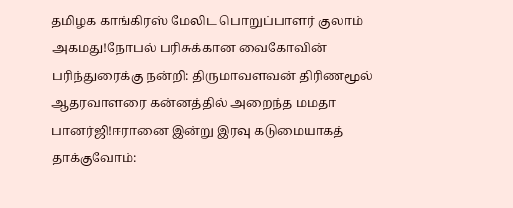தமிழக காங்கிரஸ் மேலிட பொறுப்பாளர் குலாம் அகமது!நோபல் பரிசுக்கான வைகோவின் பரிந்துரைக்கு நன்றி: திருமாவளவன் திரிணமூல் ஆதரவாளரை கன்னத்தில் அறைந்த மமதா பானர்ஜி!ஈரானை இன்று இரவு கடுமையாகத் தாக்குவோம்: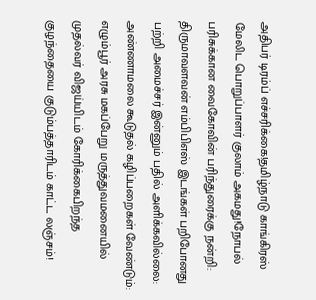அதிபர் டிரம்ப் எச்சரிக்கை!தமிழ்நாடு காங்கிரஸ் மேலிட பொறுப்பாளர் குலாம் அகமது!நோபல் பரிசுக்கான வைகோவின் பரிந்துரைக்கு நன்றி: திருமாவளவன் எம்பிபிஎஸ் இடங்கள் பறிபோனது பற்றி அமைச்சர் இன்னும் பதில் அளிக்கவில்லை: அண்ணாமலை கூடுதல் கழிப்பறைகள் வேண்டும்: எழும்பூர் அரசு மகப்பேறு மருத்துவமனையில் முதல்வர் விஜய்யிடம் கோரிக்கைபிறந்த குழந்தையை குடும்பத்தாரிடம் காட்ட லஞ்சம்!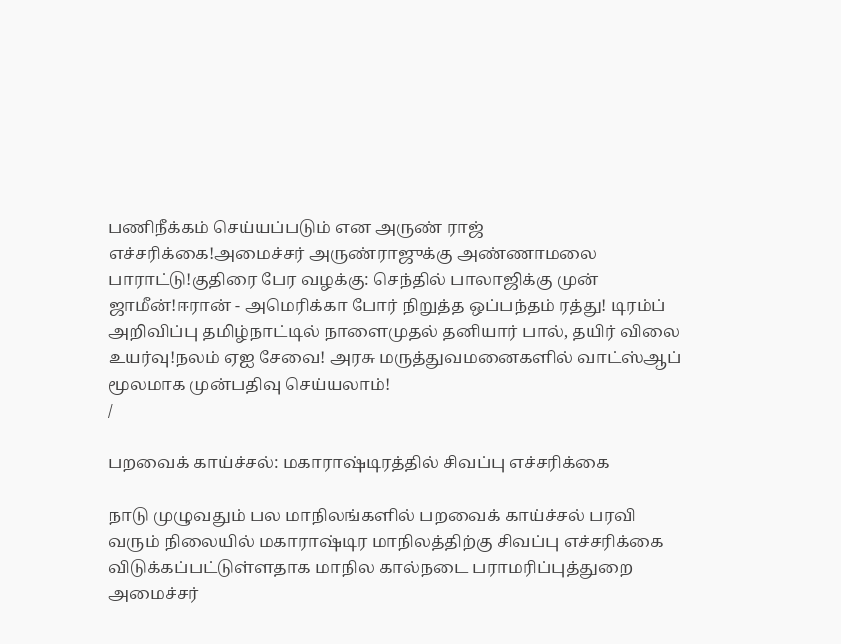பணிநீக்கம் செய்யப்படும் என அருண் ராஜ் எச்சரிக்கை!அமைச்சர் அருண்ராஜுக்கு அண்ணாமலை பாராட்டு!குதிரை பேர வழக்கு: செந்தில் பாலாஜிக்கு முன் ஜாமீன்!ஈரான் - அமெரிக்கா போர் நிறுத்த ஒப்பந்தம் ரத்து! டிரம்ப் அறிவிப்பு தமிழ்நாட்டில் நாளைமுதல் தனியார் பால், தயிர் விலை உயர்வு!நலம் ஏஐ சேவை! அரசு மருத்துவமனைகளில் வாட்ஸ்ஆப் மூலமாக முன்பதிவு செய்யலாம்!
/

பறவைக் காய்ச்சல்: மகாராஷ்டிரத்தில் சிவப்பு எச்சரிக்கை

நாடு முழுவதும் பல மாநிலங்களில் பறவைக் காய்ச்சல் பரவி வரும் நிலையில் மகாராஷ்டிர மாநிலத்திற்கு சிவப்பு எச்சரிக்கை விடுக்கப்பட்டுள்ளதாக மாநில கால்நடை பராமரிப்புத்துறை அமைச்சர்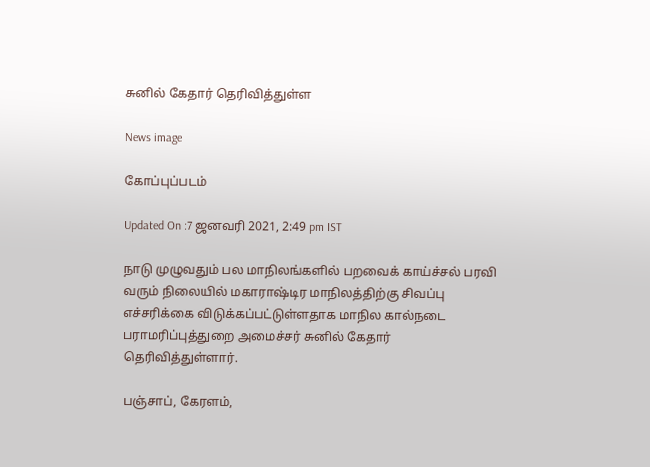சுனில் கேதார் தெரிவித்துள்ள

News image

கோப்புப்படம்

Updated On :7 ஜனவரி 2021, 2:49 pm IST

நாடு முழுவதும் பல மாநிலங்களில் பறவைக் காய்ச்சல் பரவி வரும் நிலையில் மகாராஷ்டிர மாநிலத்திற்கு சிவப்பு எச்சரிக்கை விடுக்கப்பட்டுள்ளதாக மாநில கால்நடை பராமரிப்புத்துறை அமைச்சர் சுனில் கேதார் தெரிவித்துள்ளார்.

பஞ்சாப், கேரளம்,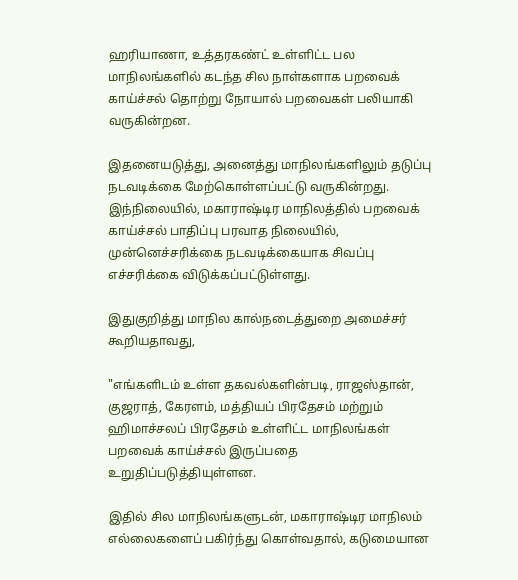ஹரியாணா, உத்தரகண்ட் உள்ளிட்ட பல மாநிலங்களில் கடந்த சில நாள்களாக பறவைக் காய்ச்சல் தொற்று நோயால் பறவைகள் பலியாகி வருகின்றன.

இதனையடுத்து, அனைத்து மாநிலங்களிலும் தடுப்பு நடவடிக்கை மேற்கொள்ளப்பட்டு வருகின்றது. இந்நிலையில், மகாராஷ்டிர மாநிலத்தில் பறவைக் காய்ச்சல் பாதிப்பு பரவாத நிலையில், முன்னெச்சரிக்கை நடவடிக்கையாக சிவப்பு எச்சரிக்கை விடுக்கப்பட்டுள்ளது.

இதுகுறித்து மாநில கால்நடைத்துறை அமைச்சர் கூறியதாவது,

"எங்களிடம் உள்ள தகவல்களின்படி, ராஜஸ்தான், குஜராத், கேரளம், மத்தியப் பிரதேசம் மற்றும் ஹிமாச்சலப் பிரதேசம் உள்ளிட்ட மாநிலங்கள் பறவைக் காய்ச்சல் இருப்பதை உறுதிப்படுத்தியுள்ளன.

இதில் சில மாநிலங்களுடன், மகாராஷ்டிர மாநிலம் எல்லைகளைப் பகிர்ந்து கொள்வதால், கடுமையான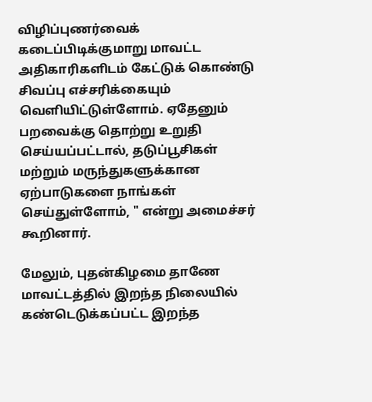விழிப்புணர்வைக் கடைப்பிடிக்குமாறு மாவட்ட அதிகாரிகளிடம் கேட்டுக் கொண்டு சிவப்பு எச்சரிக்கையும் வெளியிட்டுள்ளோம். ஏதேனும் பறவைக்கு தொற்று உறுதி செய்யப்பட்டால், தடுப்பூசிகள் மற்றும் மருந்துகளுக்கான ஏற்பாடுகளை நாங்கள் செய்துள்ளோம், " என்று அமைச்சர் கூறினார்.

மேலும், புதன்கிழமை தாணே மாவட்டத்தில் இறந்த நிலையில் கண்டெடுக்கப்பட்ட இறந்த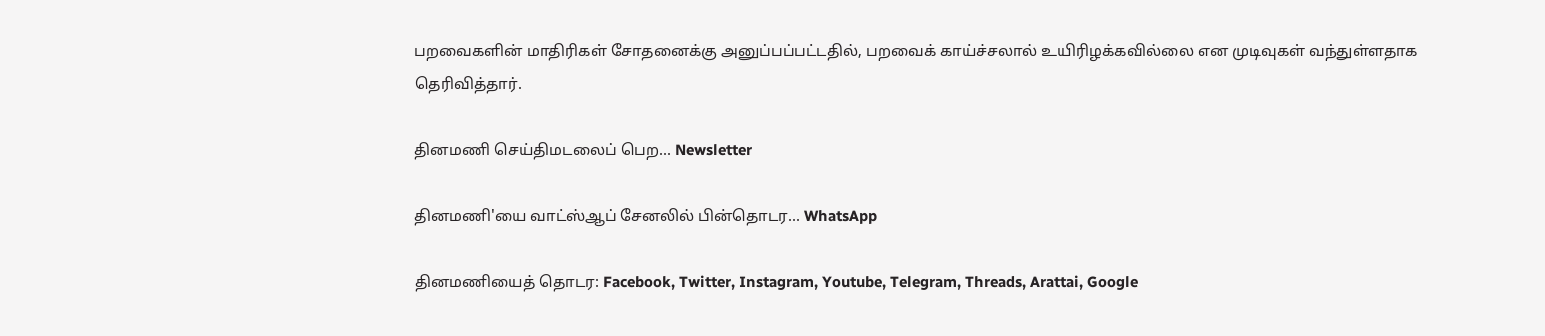பறவைகளின் மாதிரிகள் சோதனைக்கு அனுப்பப்பட்டதில், பறவைக் காய்ச்சலால் உயிரிழக்கவில்லை என முடிவுகள் வந்துள்ளதாக தெரிவித்தார்.

தினமணி செய்திமடலைப் பெற... Newsletter

தினமணி'யை வாட்ஸ்ஆப் சேனலில் பின்தொடர... WhatsApp

தினமணியைத் தொடர: Facebook, Twitter, Instagram, Youtube, Telegram, Threads, Arattai, Google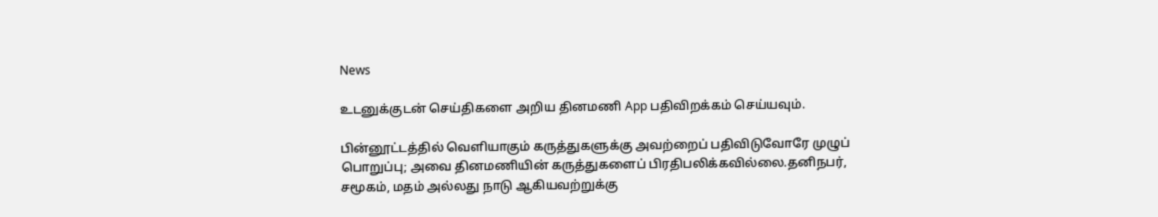News

உடனுக்குடன் செய்திகளை அறிய தினமணி App பதிவிறக்கம் செய்யவும்.

பின்னூட்டத்தில் வெளியாகும் கருத்துகளுக்கு அவற்றைப் பதிவிடுவோரே முழுப் பொறுப்பு; அவை தினமணியின் கருத்துகளைப் பிரதிபலிக்கவில்லை.தனிநபர், சமூகம், மதம் அல்லது நாடு ஆகியவற்றுக்கு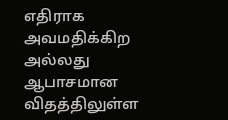எதிராக அவமதிக்கிற அல்லது ஆபாசமான விதத்திலுள்ள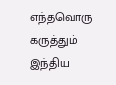எந்தவொரு கருத்தும் இந்திய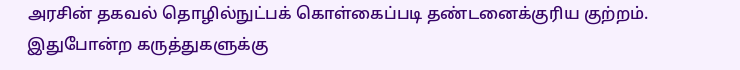அரசின் தகவல் தொழில்நுட்பக் கொள்கைப்படி தண்டனைக்குரிய குற்றம். இதுபோன்ற கருத்துகளுக்கு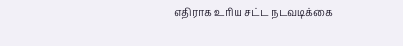எதிராக உரிய சட்ட நடவடிக்கை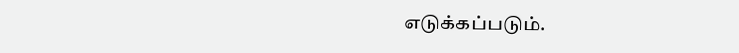எடுக்கப்படும்.